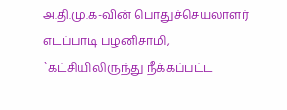அ.தி.மு.க-வின் பொதுச்செயலாளர் எடப்பாடி பழனிசாமி, `கட்சியிலிருந்து நீக்கப்பட்ட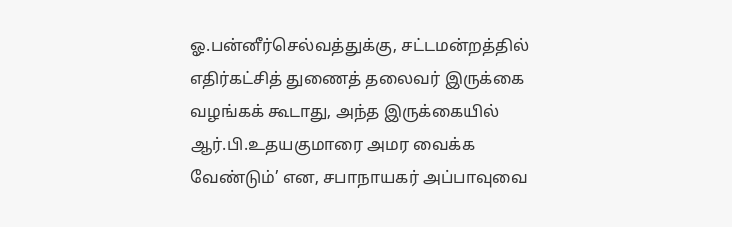ஓ.பன்னீர்செல்வத்துக்கு, சட்டமன்றத்தில் எதிர்கட்சித் துணைத் தலைவர் இருக்கை வழங்கக் கூடாது, அந்த இருக்கையில் ஆர்.பி.உதயகுமாரை அமர வைக்க வேண்டும்’ என, சபாநாயகர் அப்பாவுவை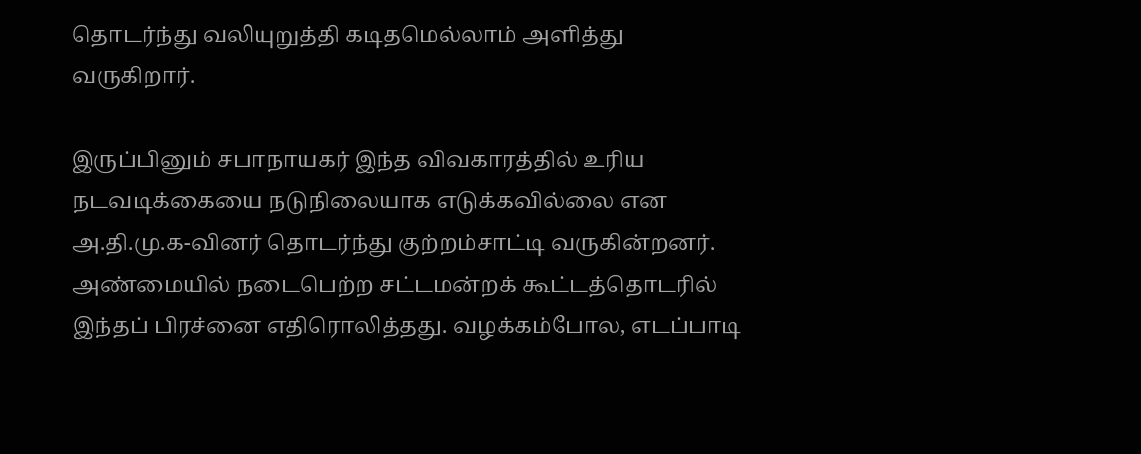தொடர்ந்து வலியுறுத்தி கடிதமெல்லாம் அளித்து வருகிறார்.

இருப்பினும் சபாநாயகர் இந்த விவகாரத்தில் உரிய நடவடிக்கையை நடுநிலையாக எடுக்கவில்லை என அ.தி.மு.க-வினர் தொடர்ந்து குற்றம்சாட்டி வருகின்றனர். அண்மையில் நடைபெற்ற சட்டமன்றக் கூட்டத்தொடரில் இந்தப் பிரச்னை எதிரொலித்தது. வழக்கம்போல, எடப்பாடி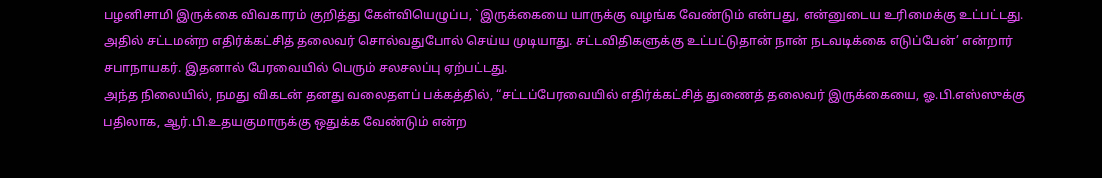பழனிசாமி இருக்கை விவகாரம் குறித்து கேள்வியெழுப்ப, `இருக்கையை யாருக்கு வழங்க வேண்டும் என்பது, என்னுடைய உரிமைக்கு உட்பட்டது. அதில் சட்டமன்ற எதிர்க்கட்சித் தலைவர் சொல்வதுபோல் செய்ய முடியாது. சட்டவிதிகளுக்கு உட்பட்டுதான் நான் நடவடிக்கை எடுப்பேன்’ என்றார் சபாநாயகர். இதனால் பேரவையில் பெரும் சலசலப்பு ஏற்பட்டது.
அந்த நிலையில், நமது விகடன் தனது வலைதளப் பக்கத்தில், “சட்டப்பேரவையில் எதிர்க்கட்சித் துணைத் தலைவர் இருக்கையை, ஓ.பி.எஸ்ஸுக்கு பதிலாக, ஆர்.பி.உதயகுமாருக்கு ஒதுக்க வேண்டும் என்ற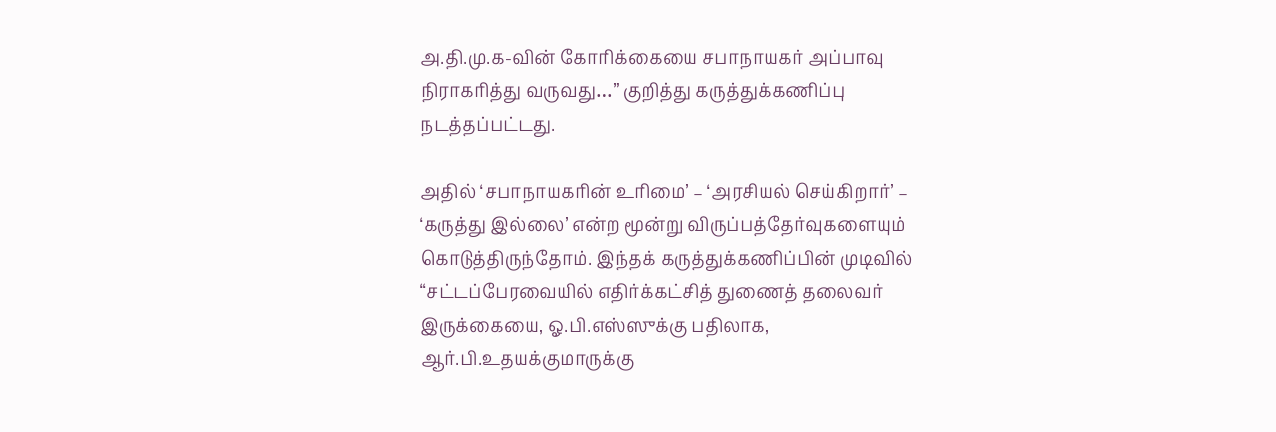அ.தி.மு.க-வின் கோரிக்கையை சபாநாயகர் அப்பாவு நிராகரித்து வருவது…” குறித்து கருத்துக்கணிப்பு நடத்தப்பட்டது.

அதில் ‘சபாநாயகரின் உரிமை’ – ‘அரசியல் செய்கிறார்’ – ‘கருத்து இல்லை’ என்ற மூன்று விருப்பத்தேர்வுகளையும் கொடுத்திருந்தோம். இந்தக் கருத்துக்கணிப்பின் முடிவில் “சட்டப்பேரவையில் எதிர்க்கட்சித் துணைத் தலைவர் இருக்கையை, ஓ.பி.எஸ்ஸுக்கு பதிலாக, ஆர்.பி.உதயக்குமாருக்கு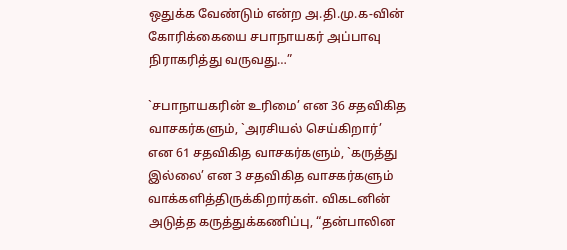ஒதுக்க வேண்டும் என்ற அ.தி.மு.க-வின் கோரிக்கையை சபாநாயகர் அப்பாவு நிராகரித்து வருவது…”

`சபாநாயகரின் உரிமை’ என 36 சதவிகித வாசகர்களும், `அரசியல் செய்கிறார்’ என 61 சதவிகித வாசகர்களும், `கருத்து இல்லை’ என 3 சதவிகித வாசகர்களும் வாக்களித்திருக்கிறார்கள். விகடனின் அடுத்த கருத்துக்கணிப்பு, “தன்பாலின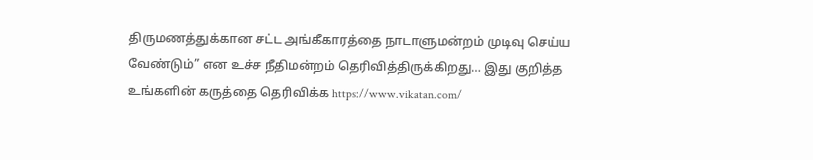திருமணத்துக்கான சட்ட அங்கீகாரத்தை நாடாளுமன்றம் முடிவு செய்ய வேண்டும்” என உச்ச நீதிமன்றம் தெரிவித்திருக்கிறது… இது குறித்த உங்களின் கருத்தை தெரிவிக்க https://www.vikatan.com/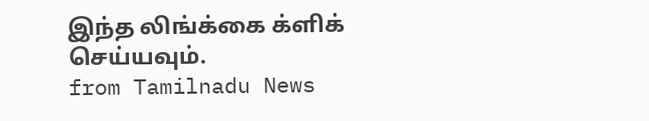இந்த லிங்க்கை க்ளிக் செய்யவும்.
from Tamilnadu News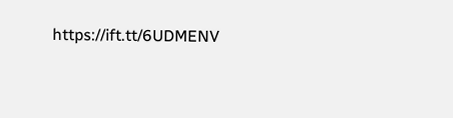https://ift.tt/6UDMENV